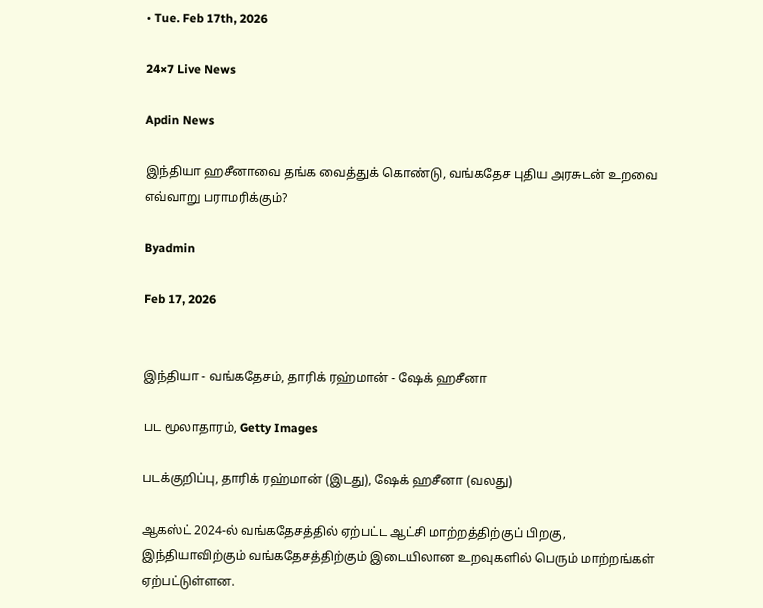• Tue. Feb 17th, 2026

24×7 Live News

Apdin News

இந்தியா ஹசீனாவை தங்க வைத்துக் கொண்டு, வங்கதேச புதிய அரசுடன் உறவை எவ்வாறு பராமரிக்கும்?

Byadmin

Feb 17, 2026


இந்தியா - வங்கதேசம், தாரிக் ரஹ்மான் - ஷேக் ஹசீனா

பட மூலாதாரம், Getty Images

படக்குறிப்பு, தாரிக் ரஹ்மான் (இடது), ஷேக் ஹசீனா (வலது)

ஆகஸ்ட் 2024-ல் வங்கதேசத்தில் ஏற்பட்ட ஆட்சி மாற்றத்திற்குப் பிறகு, இந்தியாவிற்கும் வங்கதேசத்திற்கும் இடையிலான உறவுகளில் பெரும் மாற்றங்கள் ஏற்பட்டுள்ளன.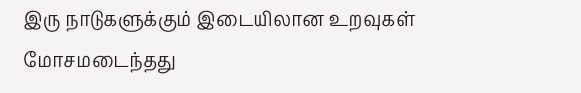இரு நாடுகளுக்கும் இடையிலான உறவுகள் மோசமடைந்தது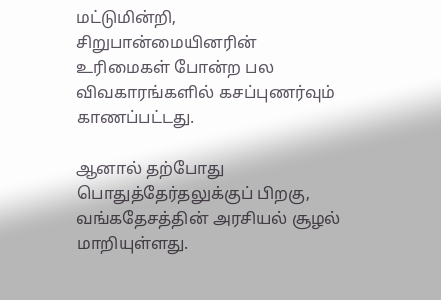மட்டுமின்றி, சிறுபான்மையினரின் உரிமைகள் போன்ற பல விவகாரங்களில் கசப்புணர்வும் காணப்பட்டது.

ஆனால் தற்போது பொதுத்தேர்தலுக்குப் பிறகு, வங்கதேசத்தின் அரசியல் சூழல் மாறியுள்ளது.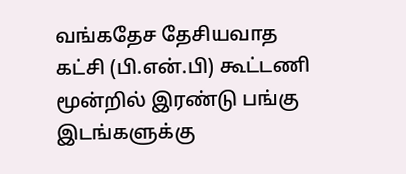வங்கதேச தேசியவாத கட்சி (பி.என்.பி) கூட்டணி மூன்றில் இரண்டு பங்கு இடங்களுக்கு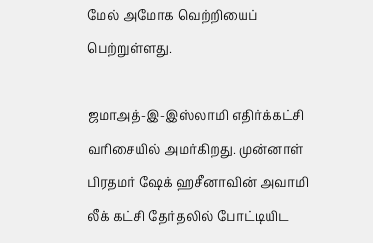மேல் அமோக வெற்றியைப் பெற்றுள்ளது.

ஜமாஅத்-இ-இஸ்லாமி எதிர்க்கட்சி வரிசையில் அமர்கிறது. முன்னாள் பிரதமர் ஷேக் ஹசீனாவின் அவாமி லீக் கட்சி தேர்தலில் போட்டியிட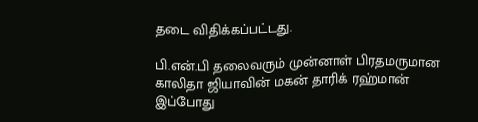தடை விதிக்கப்பட்டது.

பி.என்.பி தலைவரும் முன்னாள் பிரதமருமான காலிதா ஜியாவின் மகன் தாரிக் ரஹ்மான் இப்போது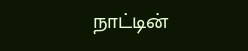நாட்டின்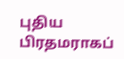புதிய பிரதமராகப்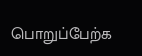பொறுப்பேற்க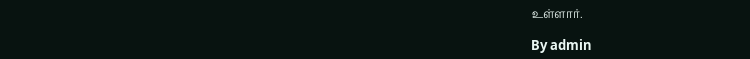உள்ளார்.

By admin